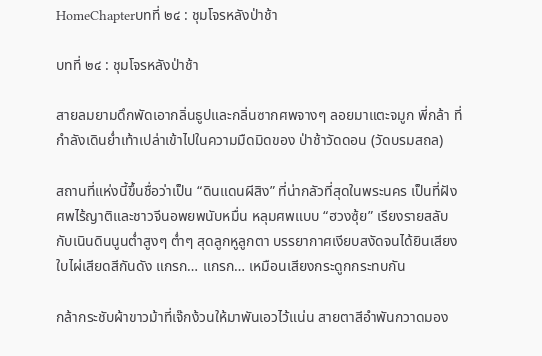HomeChapterบทที่ ๒๔ : ชุมโจรหลังป่าช้า

บทที่ ๒๔ : ชุมโจรหลังป่าช้า

สายลมยามดึกพัดเอากลิ่นธูปและกลิ่นซากศพจางๆ ลอยมาแตะจมูก พี่กล้า ที่กำลังเดินย่ำเท้าเปล่าเข้าไปในความมืดมิดของ ป่าช้าวัดดอน (วัดบรมสถล)

สถานที่แห่งนี้ขึ้นชื่อว่าเป็น “ดินแดนผีสิง” ที่น่ากลัวที่สุดในพระนคร เป็นที่ฝังศพไร้ญาติและชาวจีนอพยพนับหมื่น หลุมศพแบบ “ฮวงซุ้ย” เรียงรายสลับกับเนินดินนูนต่ำสูงๆ ต่ำๆ สุดลูกหูลูกตา บรรยากาศเงียบสงัดจนได้ยินเสียงใบไผ่เสียดสีกันดัง แกรก… แกรก… เหมือนเสียงกระดูกกระทบกัน

กล้ากระชับผ้าขาวม้าที่เจ๊กง้วนให้มาพันเอวไว้แน่น สายตาสีอำพันกวาดมอง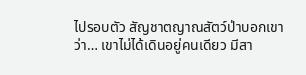ไปรอบตัว สัญชาตญาณสัตว์ป่าบอกเขาว่า… เขาไม่ได้เดินอยู่คนเดียว มีสา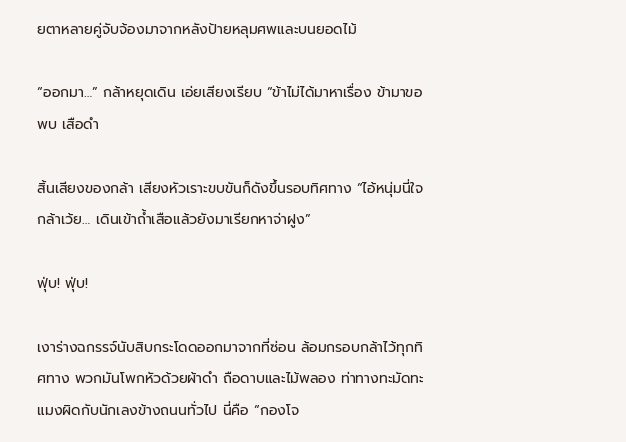ยตาหลายคู่จับจ้องมาจากหลังป้ายหลุมศพและบนยอดไม้

“ออกมา…” กล้าหยุดเดิน เอ่ยเสียงเรียบ “ข้าไม่ได้มาหาเรื่อง ข้ามาขอพบ เสือดำ

สิ้นเสียงของกล้า เสียงหัวเราะขบขันก็ดังขึ้นรอบทิศทาง “ไอ้หนุ่มนี่ใจกล้าเว้ย… เดินเข้าถ้ำเสือแล้วยังมาเรียกหาจ่าฝูง”

ฟุ่บ! ฟุ่บ!

เงาร่างฉกรรจ์นับสิบกระโดดออกมาจากที่ซ่อน ล้อมกรอบกล้าไว้ทุกทิศทาง พวกมันโพกหัวด้วยผ้าดำ ถือดาบและไม้พลอง ท่าทางทะมัดทะแมงผิดกับนักเลงข้างถนนทั่วไป นี่คือ “กองโจ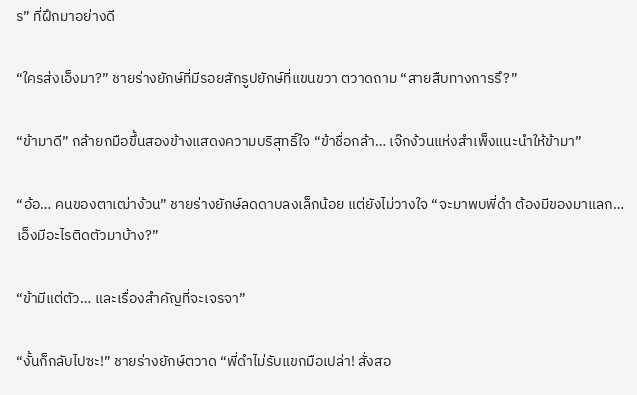ร” ที่ฝึกมาอย่างดี

“ใครส่งเอ็งมา?” ชายร่างยักษ์ที่มีรอยสักรูปยักษ์ที่แขนขวา ตวาดถาม “สายสืบทางการรึ?”

“ข้ามาดี” กล้ายกมือขึ้นสองข้างแสดงความบริสุทธิ์ใจ “ข้าชื่อกล้า… เจ๊กง้วนแห่งสำเพ็งแนะนำให้ข้ามา”

“อ้อ… คนของตาเฒ่าง้วน” ชายร่างยักษ์ลดดาบลงเล็กน้อย แต่ยังไม่วางใจ “จะมาพบพี่ดำ ต้องมีของมาแลก… เอ็งมีอะไรติดตัวมาบ้าง?”

“ข้ามีแต่ตัว… และเรื่องสำคัญที่จะเจรจา”

“งั้นก็กลับไปซะ!” ชายร่างยักษ์ตวาด “พี่ดำไม่รับแขกมือเปล่า! สั่งสอ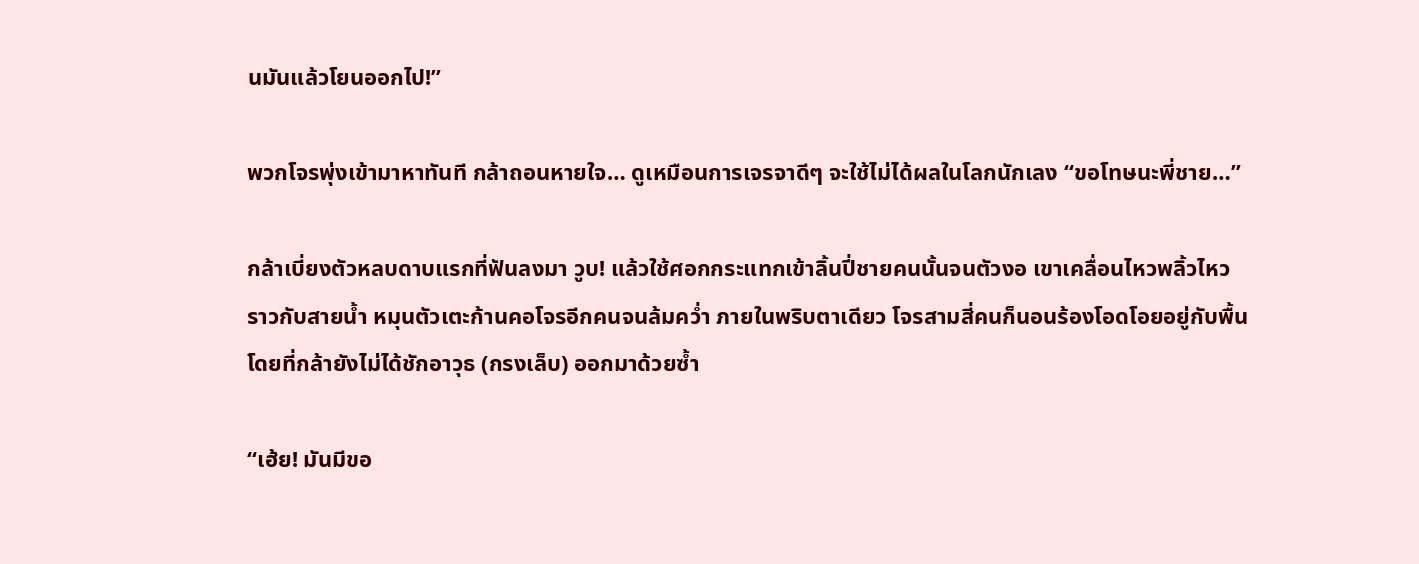นมันแล้วโยนออกไป!”

พวกโจรพุ่งเข้ามาหาทันที กล้าถอนหายใจ… ดูเหมือนการเจรจาดีๆ จะใช้ไม่ได้ผลในโลกนักเลง “ขอโทษนะพี่ชาย…”

กล้าเบี่ยงตัวหลบดาบแรกที่ฟันลงมา วูบ! แล้วใช้ศอกกระแทกเข้าลิ้นปี่ชายคนนั้นจนตัวงอ เขาเคลื่อนไหวพลิ้วไหวราวกับสายน้ำ หมุนตัวเตะก้านคอโจรอีกคนจนล้มคว่ำ ภายในพริบตาเดียว โจรสามสี่คนก็นอนร้องโอดโอยอยู่กับพื้น โดยที่กล้ายังไม่ได้ชักอาวุธ (กรงเล็บ) ออกมาด้วยซ้ำ

“เฮ้ย! มันมีขอ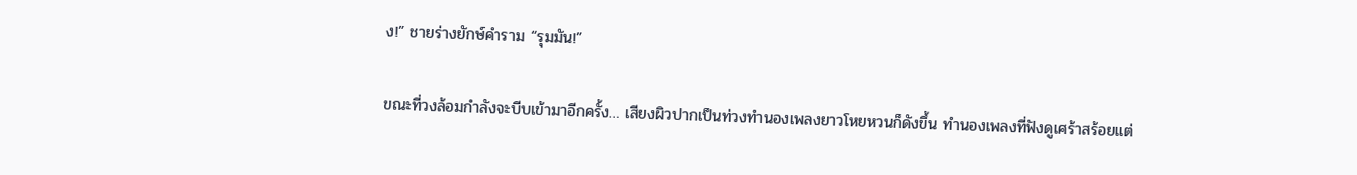ง!” ชายร่างยักษ์คำราม “รุมมัน!”

ขณะที่วงล้อมกำลังจะบีบเข้ามาอีกครั้ง… เสียงผิวปากเป็นท่วงทำนองเพลงยาวโหยหวนก็ดังขึ้น ทำนองเพลงที่ฟังดูเศร้าสร้อยแต่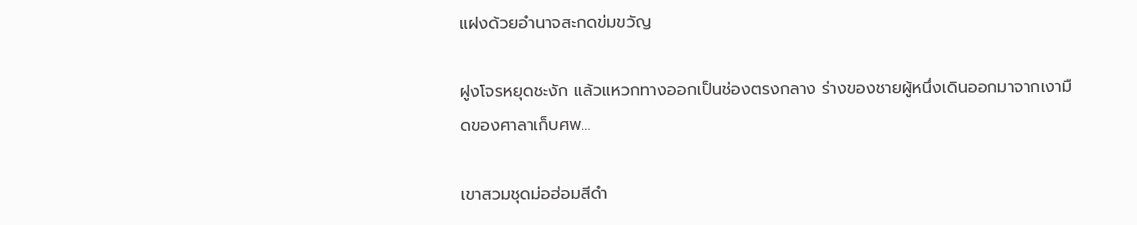แฝงด้วยอำนาจสะกดข่มขวัญ

ฝูงโจรหยุดชะงัก แล้วแหวกทางออกเป็นช่องตรงกลาง ร่างของชายผู้หนึ่งเดินออกมาจากเงามืดของศาลาเก็บศพ…

เขาสวมชุดม่อฮ่อมสีดำ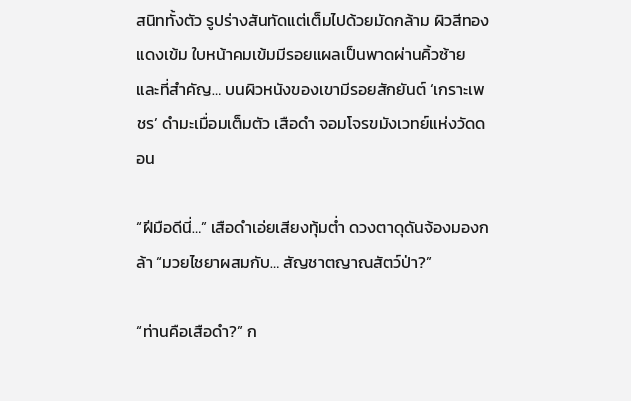สนิททั้งตัว รูปร่างสันทัดแต่เต็มไปด้วยมัดกล้าม ผิวสีทองแดงเข้ม ใบหน้าคมเข้มมีรอยแผลเป็นพาดผ่านคิ้วซ้าย และที่สำคัญ… บนผิวหนังของเขามีรอยสักยันต์ ‘เกราะเพชร’ ดำมะเมื่อมเต็มตัว เสือดำ จอมโจรขมังเวทย์แห่งวัดดอน

“ฝีมือดีนี่…” เสือดำเอ่ยเสียงทุ้มต่ำ ดวงตาดุดันจ้องมองกล้า “มวยไชยาผสมกับ… สัญชาตญาณสัตว์ป่า?”

“ท่านคือเสือดำ?” ก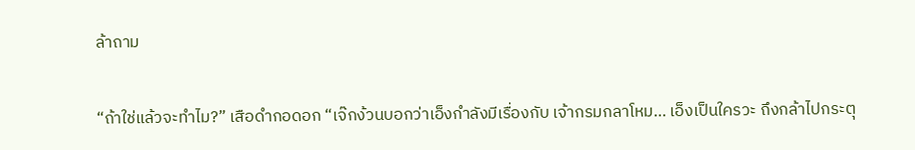ล้าถาม

“ถ้าใช่แล้วจะทำไม?” เสือดำกอดอก “เจ๊กง้วนบอกว่าเอ็งกำลังมีเรื่องกับ เจ้ากรมกลาโหม… เอ็งเป็นใครวะ ถึงกล้าไปกระตุ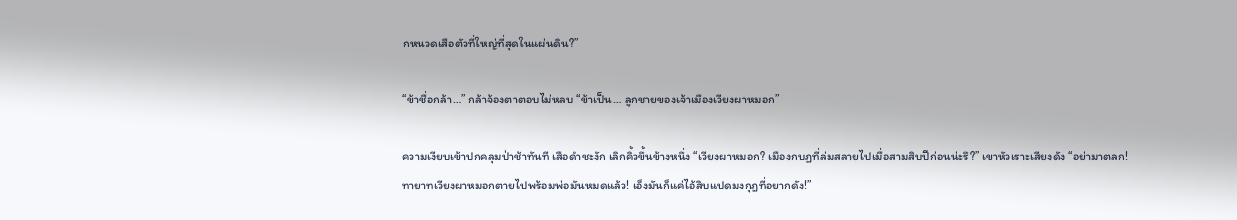กหนวดเสือตัวที่ใหญ่ที่สุดในแผ่นดิน?”

“ข้าชื่อกล้า…” กล้าจ้องตาตอบไม่หลบ “ข้าเป็น… ลูกชายของเจ้าเมืองเวียงผาหมอก”

ความเงียบเข้าปกคลุมป่าช้าทันที เสือดำชะงัก เลิกคิ้วขึ้นข้างหนึ่ง “เวียงผาหมอก? เมืองกบฏที่ล่มสลายไปเมื่อสามสิบปีก่อนน่ะรึ?” เขาหัวเราะเสียงดัง “อย่ามาตลก! ทายาทเวียงผาหมอกตายไปพร้อมพ่อมันหมดแล้ว! เอ็งมันก็แค่ไอ้สิบแปดมงกุฎที่อยากดัง!”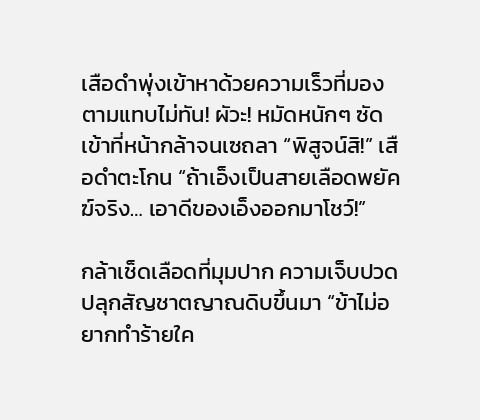เสือดำพุ่งเข้าหาด้วยความเร็วที่มองตามแทบไม่ทัน! ผัวะ! หมัดหนักๆ ซัดเข้าที่หน้ากล้าจนเซถลา “พิสูจน์สิ!” เสือดำตะโกน “ถ้าเอ็งเป็นสายเลือดพยัคฆ์จริง… เอาดีของเอ็งออกมาโชว์!”

กล้าเช็ดเลือดที่มุมปาก ความเจ็บปวดปลุกสัญชาตญาณดิบขึ้นมา “ข้าไม่อยากทำร้ายใค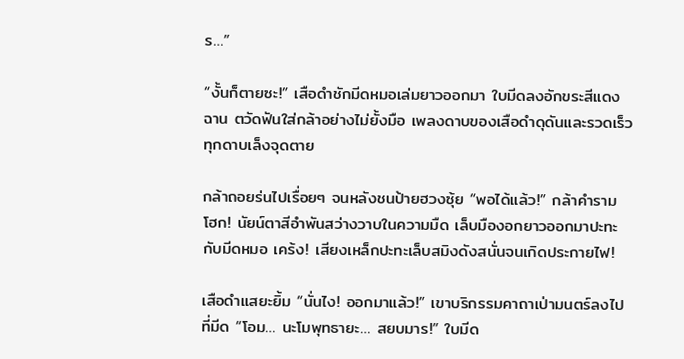ร…”

“งั้นก็ตายซะ!” เสือดำชักมีดหมอเล่มยาวออกมา ใบมีดลงอักขระสีแดงฉาน ตวัดฟันใส่กล้าอย่างไม่ยั้งมือ เพลงดาบของเสือดำดุดันและรวดเร็ว ทุกดาบเล็งจุดตาย

กล้าถอยร่นไปเรื่อยๆ จนหลังชนป้ายฮวงซุ้ย “พอได้แล้ว!” กล้าคำราม โฮก! นัยน์ตาสีอำพันสว่างวาบในความมืด เล็บมืองอกยาวออกมาปะทะกับมีดหมอ เคร้ง! เสียงเหล็กปะทะเล็บสมิงดังสนั่นจนเกิดประกายไฟ!

เสือดำแสยะยิ้ม “นั่นไง! ออกมาแล้ว!” เขาบริกรรมคาถาเป่ามนตร์ลงไปที่มีด “โอม… นะโมพุทธายะ… สยบมาร!” ใบมีด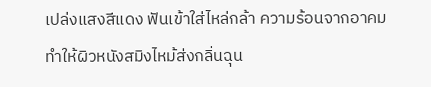เปล่งแสงสีแดง ฟันเข้าใส่ไหล่กล้า ความร้อนจากอาคมทำให้ผิวหนังสมิงไหม้ส่งกลิ่นฉุน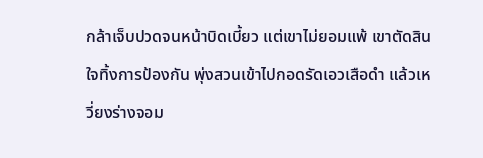กล้าเจ็บปวดจนหน้าบิดเบี้ยว แต่เขาไม่ยอมแพ้ เขาตัดสินใจทิ้งการป้องกัน พุ่งสวนเข้าไปกอดรัดเอวเสือดำ แล้วเหวี่ยงร่างจอม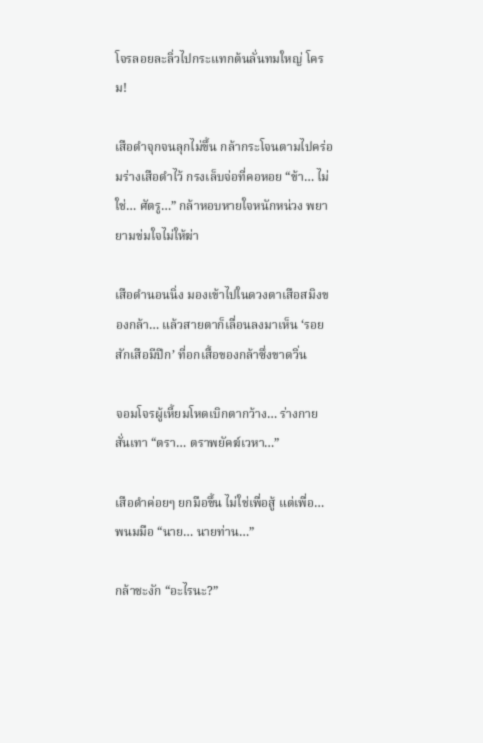โจรลอยละลิ่วไปกระแทกต้นลั่นทมใหญ่ โครม!

เสือดำจุกจนลุกไม่ขึ้น กล้ากระโจนตามไปคร่อมร่างเสือดำไว้ กรงเล็บจ่อที่คอหอย “ข้า… ไม่ใช่… ศัตรู…” กล้าหอบหายใจหนักหน่วง พยายามข่มใจไม่ให้ฆ่า

เสือดำนอนนิ่ง มองเข้าไปในดวงตาเสือสมิงของกล้า… แล้วสายตาก็เลื่อนลงมาเห็น ‘รอยสักเสือมีปีก’ ที่อกเสื้อของกล้าซึ่งขาดวิ่น

จอมโจรผู้เหี้ยมโหดเบิกตากว้าง… ร่างกายสั่นเทา “ตรา… ตราพยัคฆ์เวหา…”

เสือดำค่อยๆ ยกมือขึ้น ไม่ใช่เพื่อสู้ แต่เพื่อ… พนมมือ “นาย… นายท่าน…”

กล้าชะงัก “อะไรนะ?”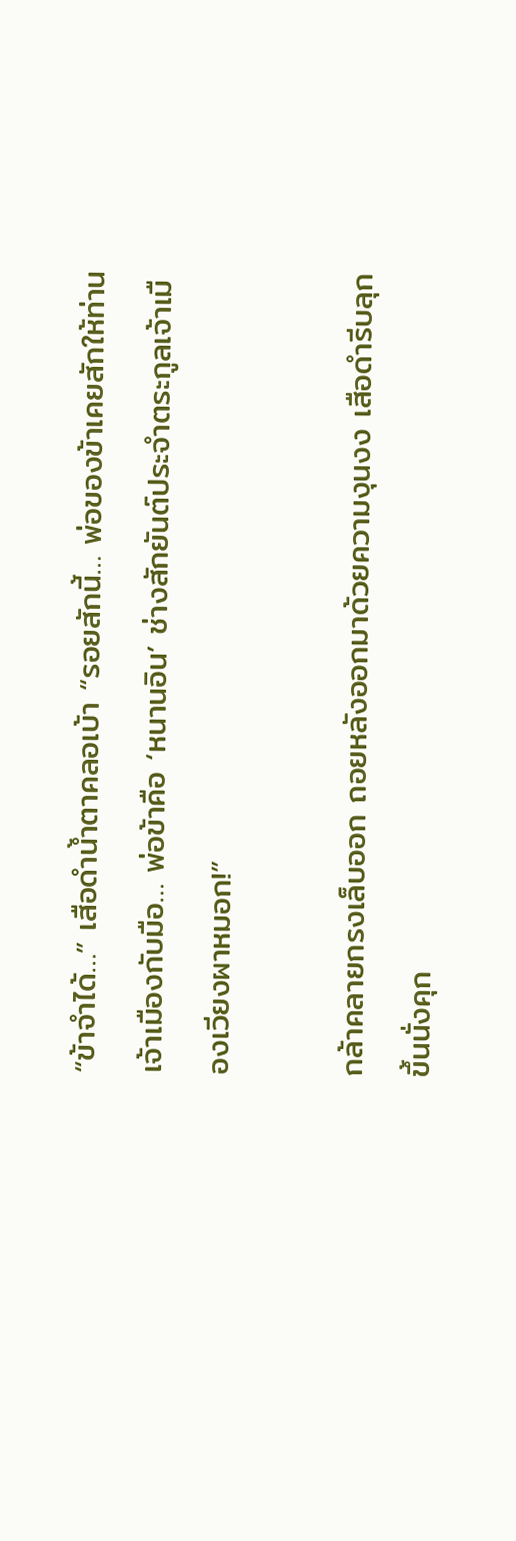“ข้าจำได้…” เสือดำน้ำตาคลอเบ้า “รอยสักนี้… พ่อของข้าเคยสักให้ท่านเจ้าเมืองกับมือ… พ่อข้าคือ ‘หนานอิน’ ช่างสักยันต์ประจำตระกูลเจ้าเมืองเวียงผาหมอก!”

กล้าคลายกรงเล็บออก ถอยหลังออกมาด้วยความงุนงง เสือดำรีบลุกขึ้นนั่งคุก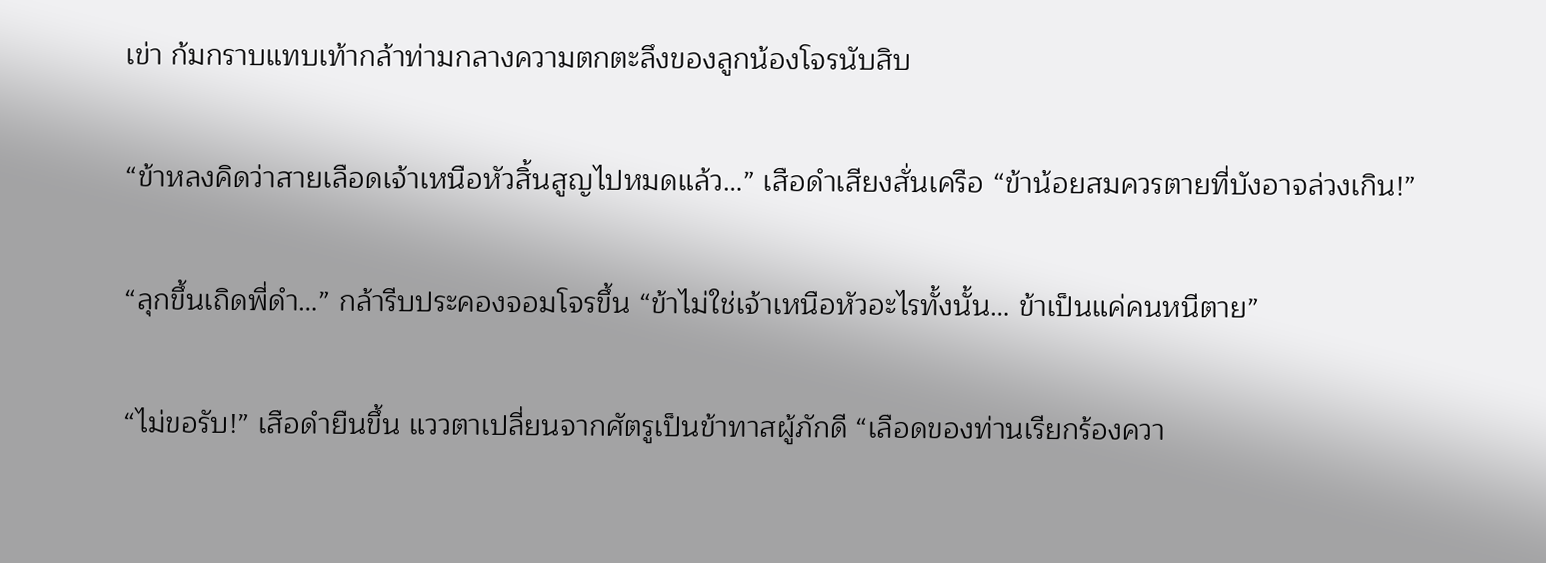เข่า ก้มกราบแทบเท้ากล้าท่ามกลางความตกตะลึงของลูกน้องโจรนับสิบ

“ข้าหลงคิดว่าสายเลือดเจ้าเหนือหัวสิ้นสูญไปหมดแล้ว…” เสือดำเสียงสั่นเครือ “ข้าน้อยสมควรตายที่บังอาจล่วงเกิน!”

“ลุกขึ้นเถิดพี่ดำ…” กล้ารีบประคองจอมโจรขึ้น “ข้าไม่ใช่เจ้าเหนือหัวอะไรทั้งนั้น… ข้าเป็นแค่คนหนีตาย”

“ไม่ขอรับ!” เสือดำยืนขึ้น แววตาเปลี่ยนจากศัตรูเป็นข้าทาสผู้ภักดี “เลือดของท่านเรียกร้องควา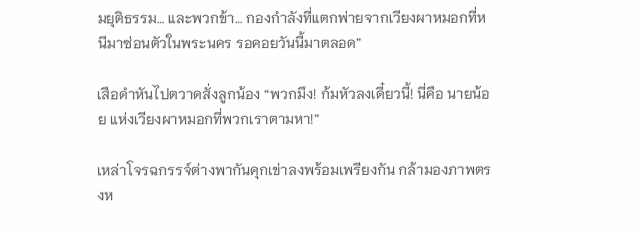มยุติธรรม… และพวกข้า… กองกำลังที่แตกพ่ายจากเวียงผาหมอกที่หนีมาซ่อนตัวในพระนคร รอคอยวันนี้มาตลอด”

เสือดำหันไปตวาดสั่งลูกน้อง “พวกมึง! ก้มหัวลงเดี๋ยวนี้! นี่คือ นายน้อย แห่งเวียงผาหมอกที่พวกเราตามหา!”

เหล่าโจรฉกรรจ์ต่างพากันคุกเข่าลงพร้อมเพรียงกัน กล้ามองภาพตรงห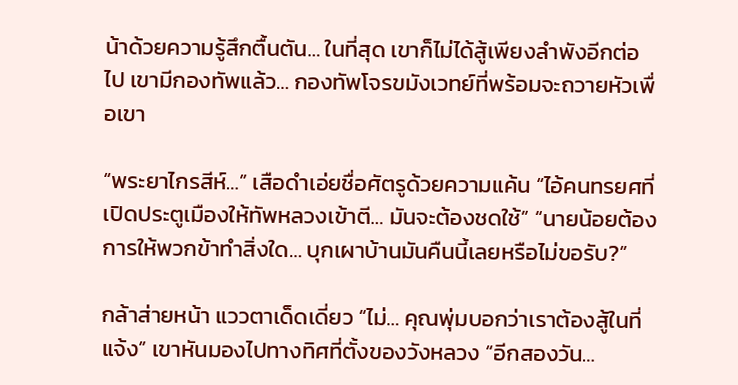น้าด้วยความรู้สึกตื้นตัน… ในที่สุด เขาก็ไม่ได้สู้เพียงลำพังอีกต่อไป เขามีกองทัพแล้ว… กองทัพโจรขมังเวทย์ที่พร้อมจะถวายหัวเพื่อเขา

“พระยาไกรสีห์…” เสือดำเอ่ยชื่อศัตรูด้วยความแค้น “ไอ้คนทรยศที่เปิดประตูเมืองให้ทัพหลวงเข้าตี… มันจะต้องชดใช้” “นายน้อยต้องการให้พวกข้าทำสิ่งใด… บุกเผาบ้านมันคืนนี้เลยหรือไม่ขอรับ?”

กล้าส่ายหน้า แววตาเด็ดเดี่ยว “ไม่… คุณพุ่มบอกว่าเราต้องสู้ในที่แจ้ง” เขาหันมองไปทางทิศที่ตั้งของวังหลวง “อีกสองวัน…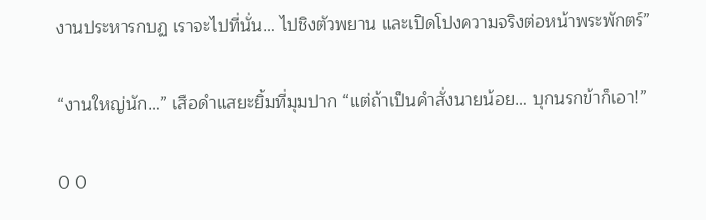งานประหารกบฏ เราจะไปที่นั่น… ไปชิงตัวพยาน และเปิดโปงความจริงต่อหน้าพระพักตร์”

“งานใหญ่นัก…” เสือดำแสยะยิ้มที่มุมปาก “แต่ถ้าเป็นคำสั่งนายน้อย… บุกนรกข้าก็เอา!”

0 0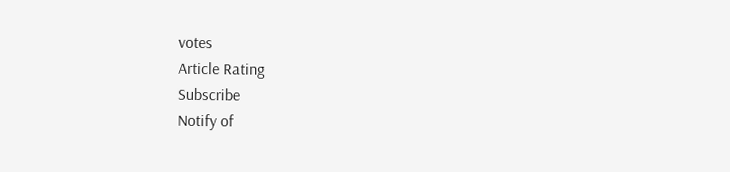votes
Article Rating
Subscribe
Notify of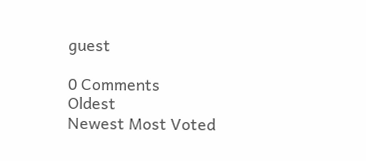guest

0 Comments
Oldest
Newest Most Voted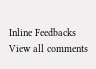Inline Feedbacks
View all comments